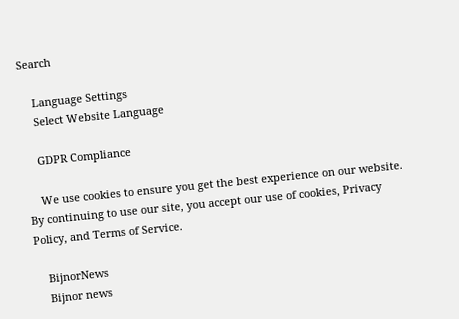Search

    Language Settings
    Select Website Language

    GDPR Compliance

    We use cookies to ensure you get the best experience on our website. By continuing to use our site, you accept our use of cookies, Privacy Policy, and Terms of Service.

    BijnorNews
    Bijnor news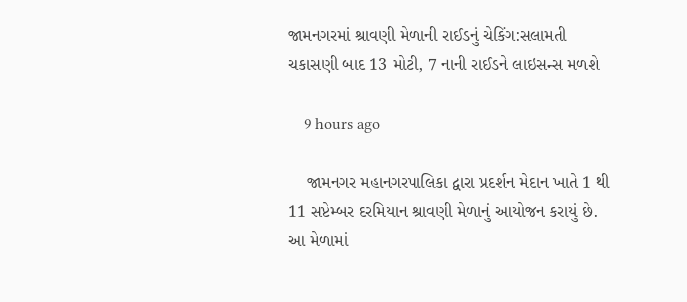જામનગરમાં શ્રાવણી મેળાની રાઈડનું ચેકિંગ:સલામતી ચકાસણી બાદ 13 મોટી, 7 નાની રાઈડને લાઇસન્સ મળશે

    9 hours ago

    જામનગર મહાનગરપાલિકા દ્વારા પ્રદર્શન મેદાન ખાતે 1 થી 11 સપ્ટેમ્બર દરમિયાન શ્રાવણી મેળાનું આયોજન કરાયું છે. આ મેળામાં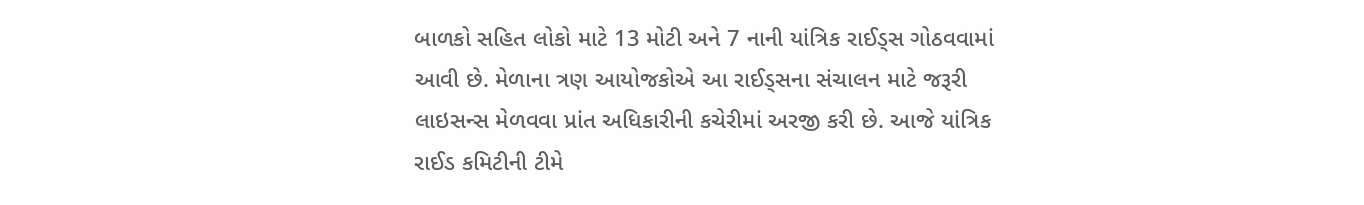બાળકો સહિત લોકો માટે 13 મોટી અને 7 નાની યાંત્રિક રાઈડ્સ ગોઠવવામાં આવી છે. મેળાના ત્રણ આયોજકોએ આ રાઈડ્સના સંચાલન માટે જરૂરી લાઇસન્સ મેળવવા પ્રાંત અધિકારીની કચેરીમાં અરજી કરી છે. આજે યાંત્રિક રાઈડ કમિટીની ટીમે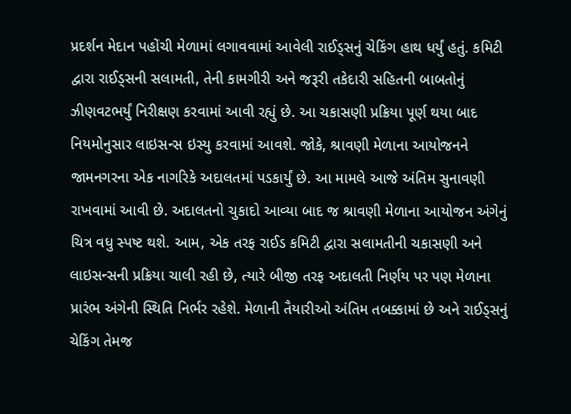પ્રદર્શન મેદાન પહોંચી મેળામાં લગાવવામાં આવેલી રાઈડ્સનું ચેકિંગ હાથ ધર્યું હતું. કમિટી દ્વારા રાઈડ્સની સલામતી, તેની કામગીરી અને જરૂરી તકેદારી સહિતની બાબતોનું ઝીણવટભર્યું નિરીક્ષણ કરવામાં આવી રહ્યું છે. આ ચકાસણી પ્રક્રિયા પૂર્ણ થયા બાદ નિયમોનુસાર લાઇસન્સ ઇસ્યુ કરવામાં આવશે. જોકે, શ્રાવણી મેળાના આયોજનને જામનગરના એક નાગરિકે અદાલતમાં પડકાર્યું છે. આ મામલે આજે અંતિમ સુનાવણી રાખવામાં આવી છે. અદાલતનો ચુકાદો આવ્યા બાદ જ શ્રાવણી મેળાના આયોજન અંગેનું ચિત્ર વધુ સ્પષ્ટ થશે. આમ, એક તરફ રાઈડ કમિટી દ્વારા સલામતીની ચકાસણી અને લાઇસન્સની પ્રક્રિયા ચાલી રહી છે, ત્યારે બીજી તરફ અદાલતી નિર્ણય પર પણ મેળાના પ્રારંભ અંગેની સ્થિતિ નિર્ભર રહેશે. મેળાની તૈયારીઓ અંતિમ તબક્કામાં છે અને રાઈડ્સનું ચેકિંગ તેમજ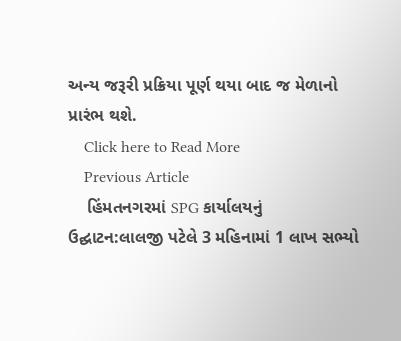અન્ય જરૂરી પ્રક્રિયા પૂર્ણ થયા બાદ જ મેળાનો પ્રારંભ થશે.
    Click here to Read More
    Previous Article
    હિંમતનગરમાં SPG કાર્યાલયનું ઉદ્ઘાટન:લાલજી પટેલે 3 મહિનામાં 1 લાખ સભ્યો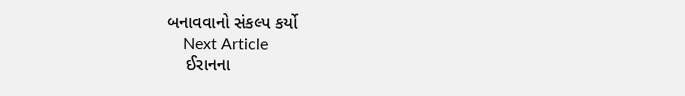બનાવવાનો સંકલ્પ કર્યો
    Next Article
    ઈરાનના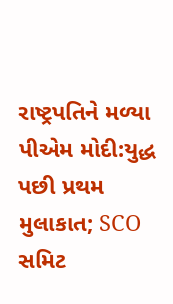રાષ્ટ્રપતિને મળ્યા પીએમ મોદી:યુદ્ધ પછી પ્રથમ મુલાકાત; SCO સમિટ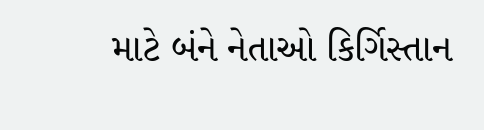માટે બંને નેતાઓ કિર્ગિસ્તાન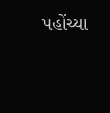પહોંચ્યા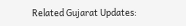Related Gujarat Updates: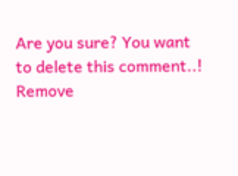Are you sure? You want to delete this comment..! Remove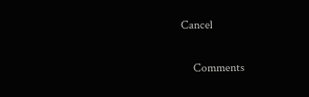Cancel

    Comments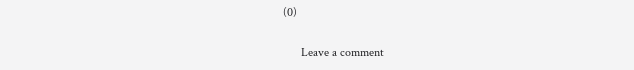(0)

      Leave a comment